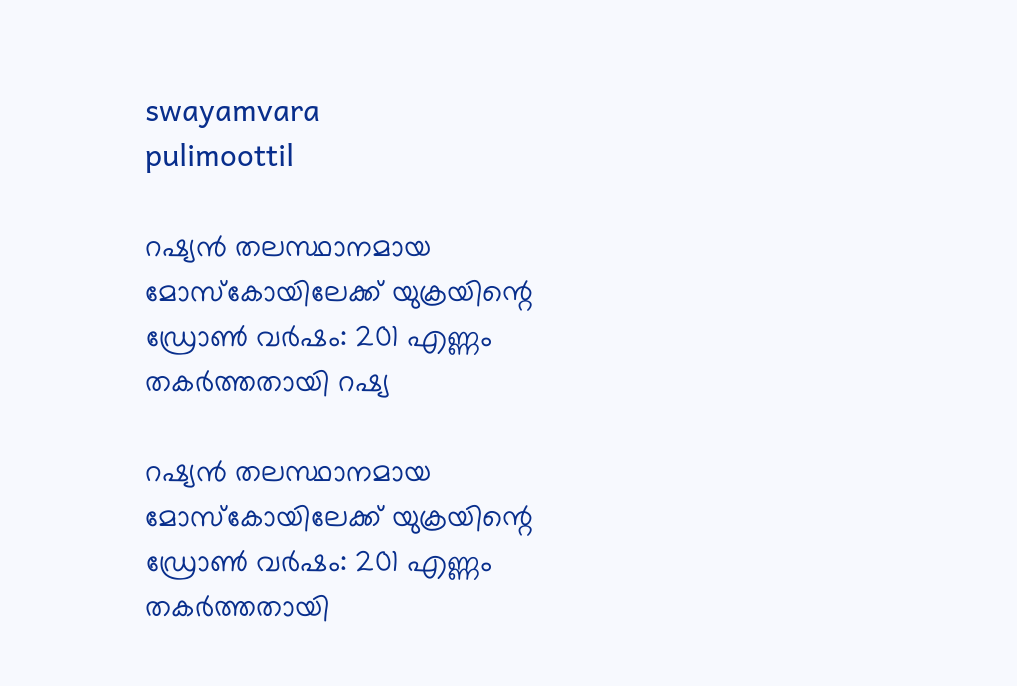swayamvara
pulimoottil

റഷ്യന്‍ തലസ്ഥാനമായ മോസ്‌കോയിലേക്ക് യുക്രയിന്റെ ഡ്രോണ്‍ വര്‍ഷം: 201 എണ്ണം തകര്‍ത്തതായി റഷ്യ

റഷ്യന്‍ തലസ്ഥാനമായ മോസ്‌കോയിലേക്ക് യുക്രയിന്റെ ഡ്രോണ്‍ വര്‍ഷം: 201 എണ്ണം തകര്‍ത്തതായി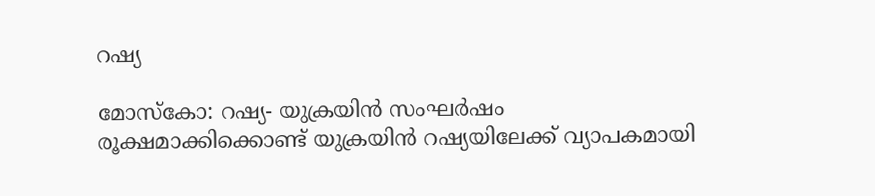റഷ്യ

മോസ്‌കോ: റഷ്യ- യുക്രയിന്‍ സംഘര്‍ഷം രൂക്ഷമാക്കിക്കൊണ്ട് യുക്രയിന്‍ റഷ്യയിലേക്ക് വ്യാപകമായി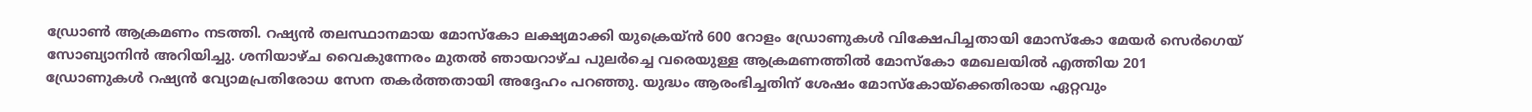ഡ്രോണ്‍ ആക്രമണം നടത്തി. റഷ്യന്‍ തലസ്ഥാനമായ മോസ്‌കോ ലക്ഷ്യമാക്കി യുക്രെയ്ന്‍ 600 റോളം ഡ്രോണുകള്‍ വിക്ഷേപിച്ചതായി മോസ്‌കോ മേയര്‍ സെര്‍ഗെയ് സോബ്യാനിന്‍ അറിയിച്ചു. ശനിയാഴ്ച വൈകുന്നേരം മുതല്‍ ഞായറാഴ്ച പുലര്‍ച്ചെ വരെയുള്ള ആക്രമണത്തില്‍ മോസ്‌കോ മേഖലയില്‍ എത്തിയ 201 ഡ്രോണുകള്‍ റഷ്യന്‍ വ്യോമപ്രതിരോധ സേന തകര്‍ത്തതായി അദ്ദേഹം പറഞ്ഞു. യുദ്ധം ആരംഭിച്ചതിന് ശേഷം മോസ്‌കോയ്ക്കെതിരായ ഏറ്റവും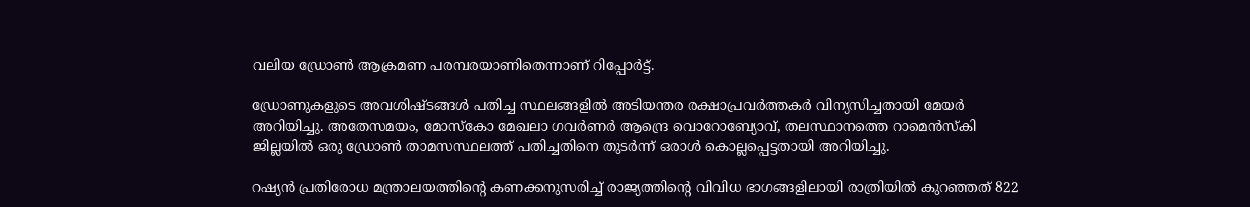വലിയ ഡ്രോണ്‍ ആക്രമണ പരമ്പരയാണിതെന്നാണ് റിപ്പോര്‍ട്ട്.

ഡ്രോണുകളുടെ അവശിഷ്ടങ്ങള്‍ പതിച്ച സ്ഥലങ്ങളില്‍ അടിയന്തര രക്ഷാപ്രവര്‍ത്തകര്‍ വിന്യസിച്ചതായി മേയര്‍ അറിയിച്ചു. അതേസമയം, മോസ്‌കോ മേഖലാ ഗവര്‍ണര്‍ ആന്ദ്രെ വൊറോബ്യോവ്, തലസ്ഥാനത്തെ റാമെന്‍സ്‌കി ജില്ലയില്‍ ഒരു ഡ്രോണ്‍ താമസസ്ഥലത്ത് പതിച്ചതിനെ തുടര്‍ന്ന് ഒരാള്‍ കൊല്ലപ്പെട്ടതായി അറിയിച്ചു.

റഷ്യന്‍ പ്രതിരോധ മന്ത്രാലയത്തിന്റെ കണക്കനുസരിച്ച് രാജ്യത്തിന്റെ വിവിധ ഭാഗങ്ങളിലായി രാത്രിയില്‍ കുറഞ്ഞത് 822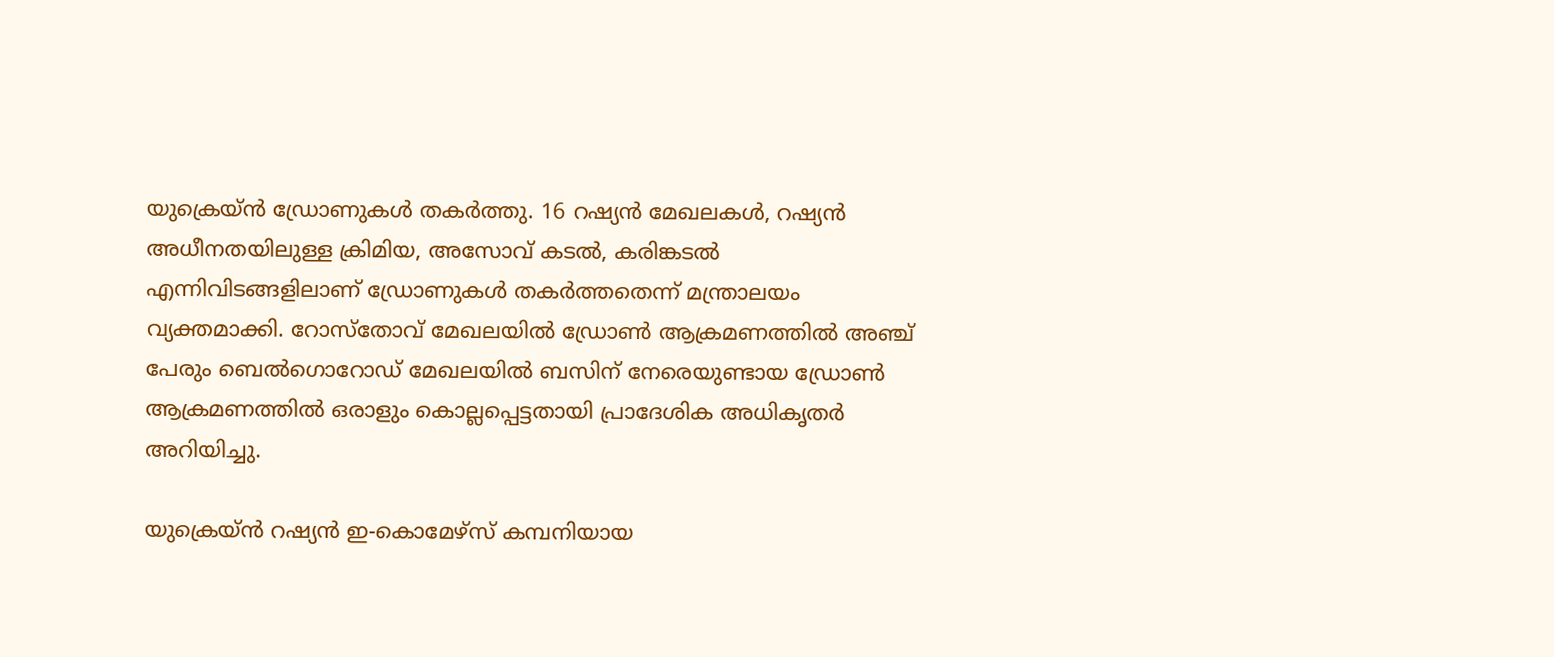യുക്രെയ്ന്‍ ഡ്രോണുകള്‍ തകര്‍ത്തു. 16 റഷ്യന്‍ മേഖലകള്‍, റഷ്യന്‍ അധീനതയിലുള്ള ക്രിമിയ, അസോവ് കടല്‍, കരിങ്കടല്‍ എന്നിവിടങ്ങളിലാണ് ഡ്രോണുകള്‍ തകര്‍ത്തതെന്ന് മന്ത്രാലയം വ്യക്തമാക്കി. റോസ്‌തോവ് മേഖലയില്‍ ഡ്രോണ്‍ ആക്രമണത്തില്‍ അഞ്ച് പേരും ബെല്‍ഗൊറോഡ് മേഖലയില്‍ ബസിന് നേരെയുണ്ടായ ഡ്രോണ്‍ ആക്രമണത്തില്‍ ഒരാളും കൊല്ലപ്പെട്ടതായി പ്രാദേശിക അധികൃതര്‍ അറിയിച്ചു.

യുക്രെയ്ന്‍ റഷ്യന്‍ ഇ-കൊമേഴ്സ് കമ്പനിയായ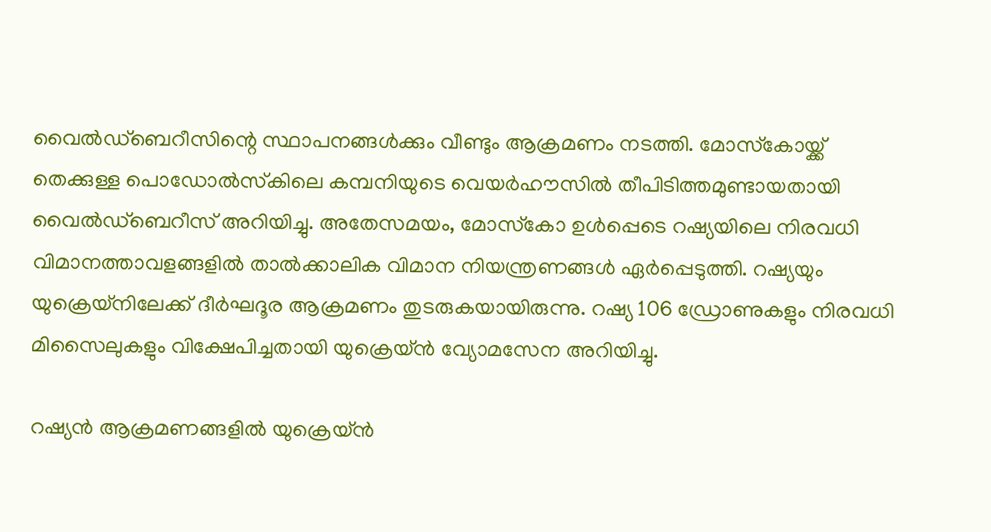വൈല്‍ഡ്‌ബെറീസിന്റെ സ്ഥാപനങ്ങള്‍ക്കും വീണ്ടും ആക്രമണം നടത്തി. മോസ്‌കോയ്ക്ക് തെക്കുള്ള പൊഡോല്‍സ്‌കിലെ കമ്പനിയുടെ വെയര്‍ഹൗസില്‍ തീപിടിത്തമുണ്ടായതായി വൈല്‍ഡ്‌ബെറീസ് അറിയിച്ചു. അതേസമയം, മോസ്‌കോ ഉള്‍പ്പെടെ റഷ്യയിലെ നിരവധി വിമാനത്താവളങ്ങളില്‍ താല്‍ക്കാലിക വിമാന നിയന്ത്രണങ്ങള്‍ ഏര്‍പ്പെടുത്തി. റഷ്യയും യുക്രെയ്നിലേക്ക് ദീര്‍ഘദൂര ആക്രമണം തുടരുകയായിരുന്നു. റഷ്യ 106 ഡ്രോണുകളും നിരവധി മിസൈലുകളും വിക്ഷേപിച്ചതായി യുക്രെയ്ന്‍ വ്യോമസേന അറിയിച്ചു.

റഷ്യന്‍ ആക്രമണങ്ങളില്‍ യുക്രെയ്ന്‍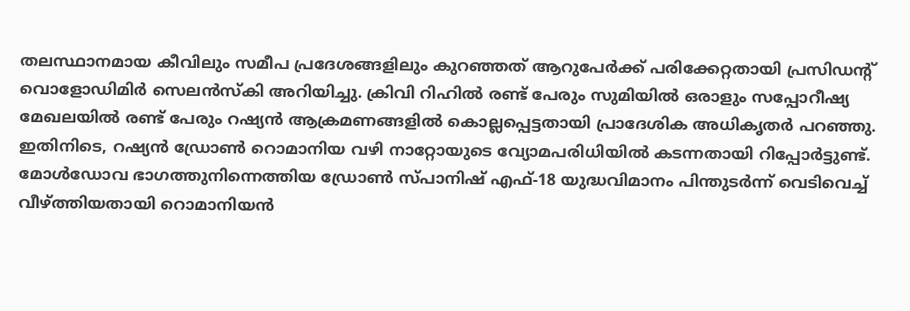തലസ്ഥാനമായ കീവിലും സമീപ പ്രദേശങ്ങളിലും കുറഞ്ഞത് ആറുപേര്‍ക്ക് പരിക്കേറ്റതായി പ്രസിഡന്റ് വൊളോഡിമിര്‍ സെലന്‍സ്‌കി അറിയിച്ചു. ക്രിവി റിഹില്‍ രണ്ട് പേരും സുമിയില്‍ ഒരാളും സപ്പോറീഷ്യ മേഖലയില്‍ രണ്ട് പേരും റഷ്യന്‍ ആക്രമണങ്ങളില്‍ കൊല്ലപ്പെട്ടതായി പ്രാദേശിക അധികൃതര്‍ പറഞ്ഞു. ഇതിനിടെ, റഷ്യന്‍ ഡ്രോണ്‍ റൊമാനിയ വഴി നാറ്റോയുടെ വ്യോമപരിധിയില്‍ കടന്നതായി റിപ്പോര്‍ട്ടുണ്ട്. മോള്‍ഡോവ ഭാഗത്തുനിന്നെത്തിയ ഡ്രോണ്‍ സ്പാനിഷ് എഫ്-18 യുദ്ധവിമാനം പിന്തുടര്‍ന്ന് വെടിവെച്ച് വീഴ്ത്തിയതായി റൊമാനിയന്‍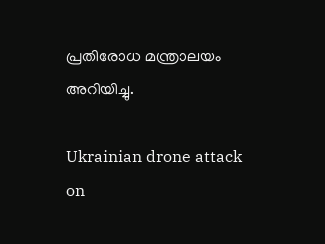പ്രതിരോധ മന്ത്രാലയം അറിയിച്ചു.

Ukrainian drone attack on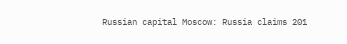Russian capital Moscow: Russia claims 201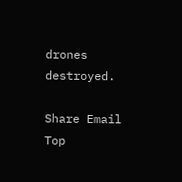drones destroyed.

Share Email
Top